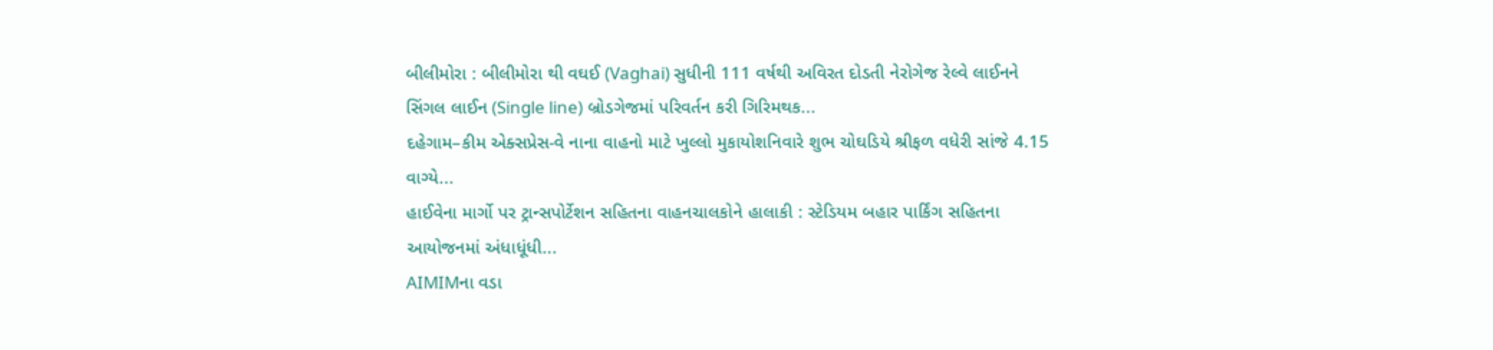બીલીમોરા : બીલીમોરા થી વઘઈ (Vaghai) સુધીની 111 વર્ષથી અવિરત દોડતી નેરોગેજ રેલ્વે લાઈનને સિંગલ લાઈન (Single line) બ્રોડગેજમાં પરિવર્તન કરી ગિરિમથક...
દહેગામ–કીમ એક્સપ્રેસ-વે નાના વાહનો માટે ખુલ્લો મુકાયોશનિવારે શુભ ચોઘડિયે શ્રીફળ વધેરી સાંજે 4.15 વાગ્યે...
હાઈવેના માર્ગો પર ટ્રાન્સપોર્ટેશન સહિતના વાહનચાલકોને હાલાકી : સ્ટેડિયમ બહાર પાર્કિંગ સહિતના આયોજનમાં અંધાધૂંધી...
AIMIMના વડા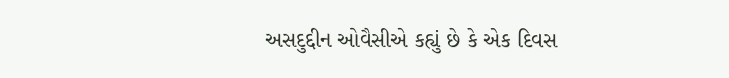અસદુદ્દીન ઓવૈસીએ કહ્યું છે કે એક દિવસ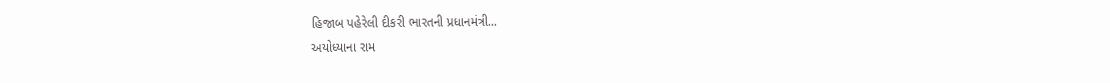હિજાબ પહેરેલી દીકરી ભારતની પ્રધાનમંત્રી...
અયોધ્યાના રામ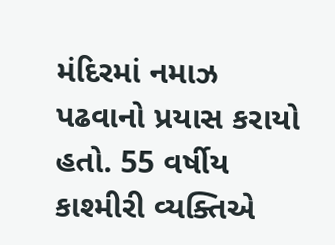મંદિરમાં નમાઝ પઢવાનો પ્રયાસ કરાયો હતો. 55 વર્ષીય કાશ્મીરી વ્યક્તિએ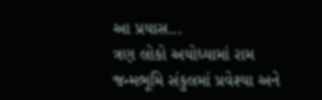આ પ્રયાસ...
ત્રણ લોકો અયોધ્યામાં રામ જન્મભૂમિ સંકુલમાં પ્રવેશ્યા અને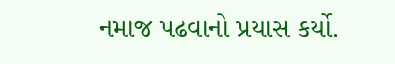નમાજ પઢવાનો પ્રયાસ કર્યો.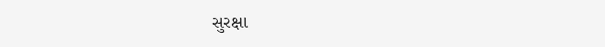સુરક્ષા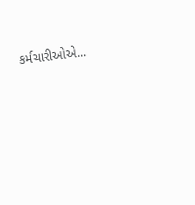કર્મચારીઓએ...